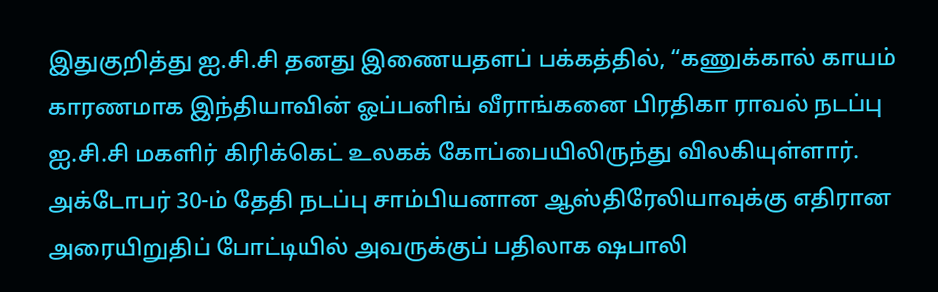இதுகுறித்து ஐ.சி.சி தனது இணையதளப் பக்கத்தில், “கணுக்கால் காயம் காரணமாக இந்தியாவின் ஓப்பனிங் வீராங்கனை பிரதிகா ராவல் நடப்பு ஐ.சி.சி மகளிர் கிரிக்கெட் உலகக் கோப்பையிலிருந்து விலகியுள்ளார்.
அக்டோபர் 30-ம் தேதி நடப்பு சாம்பியனான ஆஸ்திரேலியாவுக்கு எதிரான அரையிறுதிப் போட்டியில் அவருக்குப் பதிலாக ஷபாலி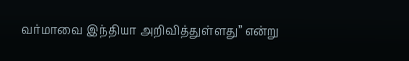வர்மாவை இந்தியா அறிவித்துள்ளது” என்று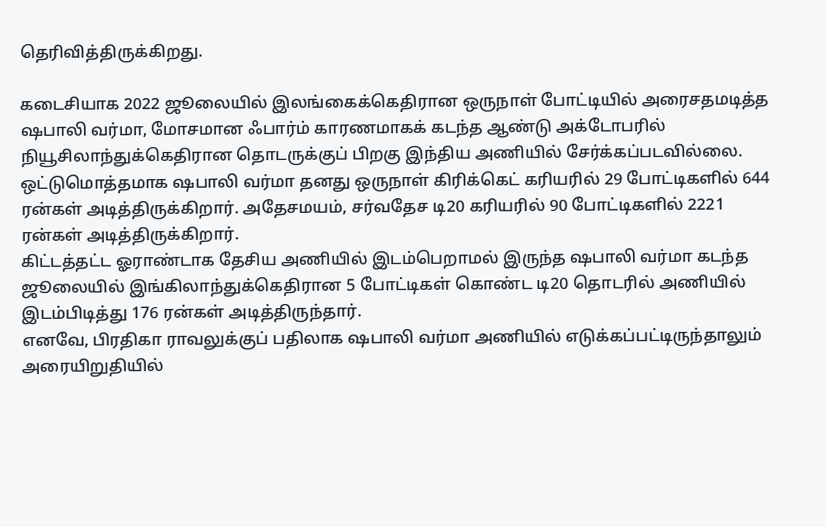தெரிவித்திருக்கிறது.

கடைசியாக 2022 ஜூலையில் இலங்கைக்கெதிரான ஒருநாள் போட்டியில் அரைசதமடித்த ஷபாலி வர்மா, மோசமான ஃபார்ம் காரணமாகக் கடந்த ஆண்டு அக்டோபரில் நியூசிலாந்துக்கெதிரான தொடருக்குப் பிறகு இந்திய அணியில் சேர்க்கப்படவில்லை.
ஒட்டுமொத்தமாக ஷபாலி வர்மா தனது ஒருநாள் கிரிக்கெட் கரியரில் 29 போட்டிகளில் 644 ரன்கள் அடித்திருக்கிறார். அதேசமயம், சர்வதேச டி20 கரியரில் 90 போட்டிகளில் 2221 ரன்கள் அடித்திருக்கிறார்.
கிட்டத்தட்ட ஓராண்டாக தேசிய அணியில் இடம்பெறாமல் இருந்த ஷபாலி வர்மா கடந்த ஜூலையில் இங்கிலாந்துக்கெதிரான 5 போட்டிகள் கொண்ட டி20 தொடரில் அணியில் இடம்பிடித்து 176 ரன்கள் அடித்திருந்தார்.
எனவே, பிரதிகா ராவலுக்குப் பதிலாக ஷபாலி வர்மா அணியில் எடுக்கப்பட்டிருந்தாலும் அரையிறுதியில்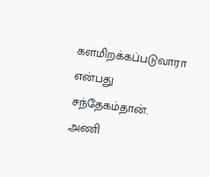களமிறக்கப்படுவாரா என்பது சந்தேகம்தான். அணி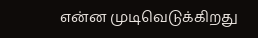என்ன முடிவெடுக்கிறது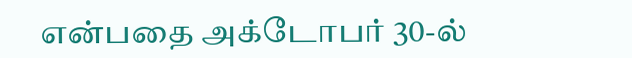என்பதை அக்டோபர் 30-ல்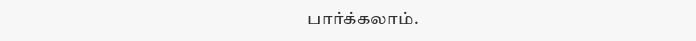பார்க்கலாம்.